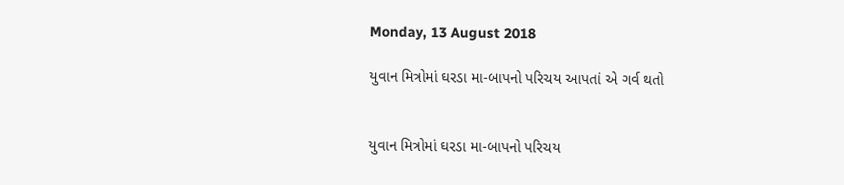Monday, 13 August 2018

યુવાન મિત્રોમાં ઘરડા મા-બાપનો પરિચય આપતાં એ ગર્વ થતો


યુવાન મિત્રોમાં ઘરડા મા-બાપનો પરિચય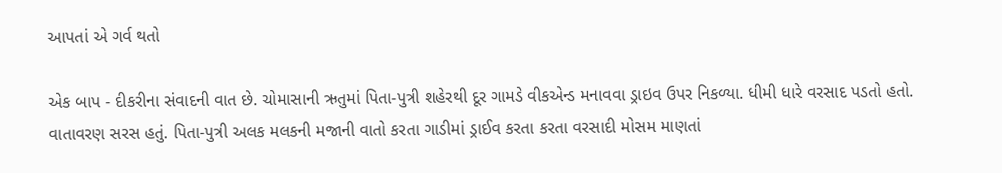આપતાં એ ગર્વ થતો

એક બાપ - દીકરીના સંવાદની વાત છે. ચોમાસાની ઋતુમાં પિતા-પુત્રી શહેરથી દૂર ગામડે વીકએન્ડ મનાવવા ડ્રાઇવ ઉપર નિકળ્યા. ધીમી ધારે વરસાદ પડતો હતો. વાતાવરણ સરસ હતું. પિતા-પુત્રી અલક મલકની મજાની વાતો કરતા ગાડીમાં ડ્રાઈવ કરતા કરતા વરસાદી મોસમ માણતાં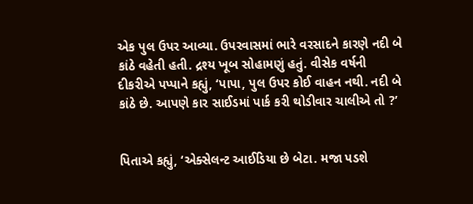એક પુલ ઉપર આવ્યા. ઉપરવાસમાં ભારે વરસાદને કારણે નદી બે કાંઠે વહેતી હતી. દ્રશ્ય ખૂબ સોહામણું હતું. વીસેક વર્ષની દીકરીએ પપ્પાને કહ્યું, ‘પાપા, પુલ ઉપર કોઈ વાહન નથી. નદી બે કાંઠે છે. આપણે કાર સાઈડમાં પાર્ક કરી થોડીવાર ચાલીએ તો ?’


પિતાએ કહ્યું, ‘એક્સેલન્ટ આઈડિયા છે બેટા. મજા પડશે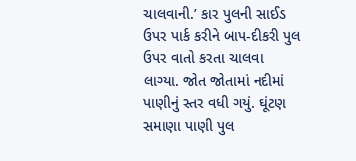ચાલવાની.’ કાર પુલની સાઈડ ઉપર પાર્ક કરીને બાપ-દીકરી પુલ ઉપર વાતો કરતા ચાલવા લાગ્યા. જોત જોતામાં નદીમાં પાણીનું સ્તર વધી ગયું. ઘૂંટણ સમાણા પાણી પુલ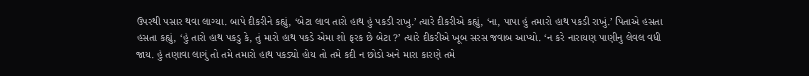ઉપરથી પસાર થવા લાગ્યા. બાપે દીકરીને કહ્યું, ‘બેટા લાવ તારો હાથ હું પકડી રાખુ.’ ત્યારે દીકરીએ કહ્યું, ‘ના, પાપા હું તમારો હાથ પકડી રાખું.’ પિતાએ હસતા હસતા કહ્યું, ‘હું તારો હાથ પકડુ કે, તું મારો હાથ પકડે એમા શો ફરક છે બેટા ?’ ત્યારે દીકરીએ ખૂબ સરસ જવાબ આપ્યો. ‘ન કરે નારાયણ પાણીનુ લેવલ વધી જાય. હું તણાવા લાગું તો તમે તમારો હાથ પકડ્યો હોય તો તમે કદી ન છોડો અને મારા કારણે તમે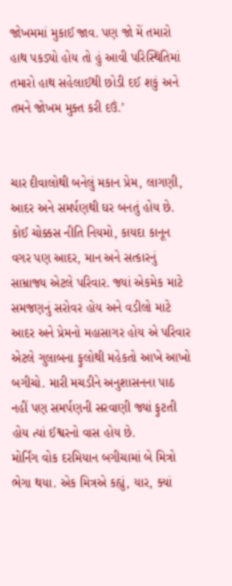જોખમમાં મુકાઈ જાવ. પણ જો મેં તમારો હાથ પકડ્યો હોય તો હું આવી પરિસ્થિતિમાં તમારો હાથ સહેલાઈથી છોડી દઈ શકું અને તમને જોખમ મુક્ત કરી દઉં.’


ચાર દીવાલોથી બનેલું મકાન પ્રેમ, લાગણી, આદર અને સમર્પણથી ઘર બનતું હોય છે. કોઈ ચોક્કસ નીતિ નિયમો, કાયદા કાનૂન વગર પણ આદર, માન અને સત્કારનું સામ્રાજ્ય એટલે પરિવાર. જ્યાં એકમેક માટે સમજણનું સરોવર હોય અને વડીલો માટે આદર અને પ્રેમનો મહાસાગર હોય એ પરિવાર એટલે ગુલાબના ફુલોથી મહેકતો આખે આખો બગીચો. મારી મચડીને અનુશાસનના પાઠ નહીં પણ સમર્પણની સરવાણી જ્યાં ફુટતી હોય ત્યાં ઈશ્વરનો વાસ હોય છે.
મોર્નિંગ વોક દરમિયાન બગીચામાં બે મિત્રો ભેગા થયા. એક મિત્રએ કહ્યું, યાર, ક્યાં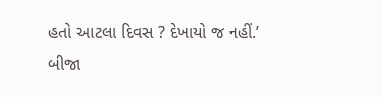હતો આટલા દિવસ ? દેખાયો જ નહીં.’ બીજા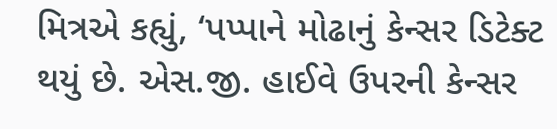મિત્રએ કહ્યું, ‘પપ્પાને મોઢાનું કેન્સર ડિટેક્ટ થયું છે. એસ.જી. હાઈવે ઉપરની કેન્સર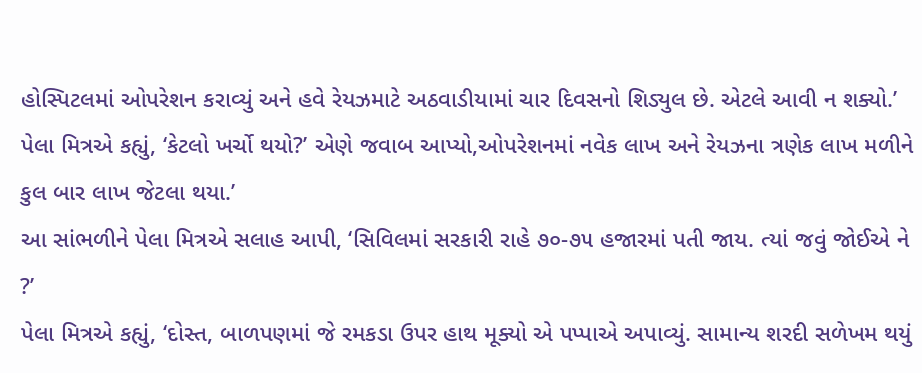હોસ્પિટલમાં ઓપરેશન કરાવ્યું અને હવે રેયઝમાટે અઠવાડીયામાં ચાર દિવસનો શિડ્યુલ છે. એટલે આવી ન શક્યો.’
પેલા મિત્રએ કહ્યું, ‘કેટલો ખર્ચો થયો?’ એણે જવાબ આપ્યો,ઓપરેશનમાં નવેક લાખ અને રેયઝના ત્રણેક લાખ મળીને કુલ બાર લાખ જેટલા થયા.’
આ સાંભળીને પેલા મિત્રએ સલાહ આપી, ‘સિવિલમાં સરકારી રાહે ૭૦-૭૫ હજારમાં પતી જાય. ત્યાં જવું જોઈએ ને ?’
પેલા મિત્રએ કહ્યું, ‘દોસ્ત, બાળપણમાં જે રમકડા ઉપર હાથ મૂક્યો એ પપ્પાએ અપાવ્યું. સામાન્ય શરદી સળેખમ થયું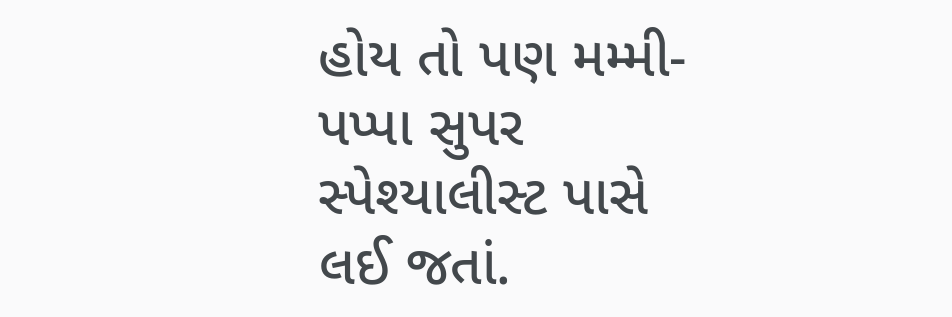હોય તો પણ મમ્મી-પપ્પા સુપર સ્પેશ્યાલીસ્ટ પાસે લઈ જતાં.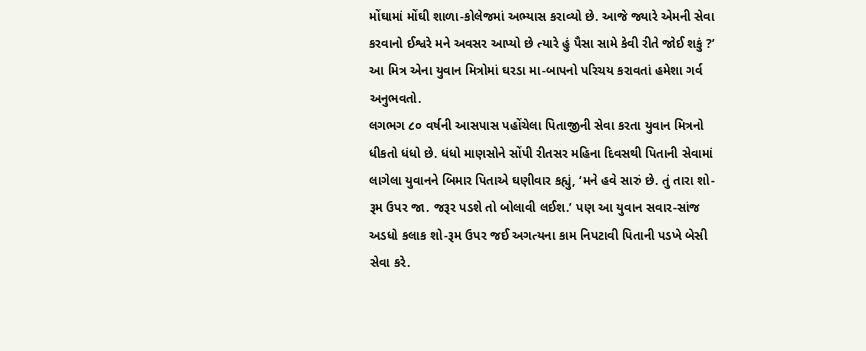મોંઘામાં મોંઘી શાળા-કોલેજમાં અભ્યાસ કરાવ્યો છે. આજે જ્યારે એમની સેવા કરવાનો ઈશ્વરે મને અવસર આપ્યો છે ત્યારે હું પૈસા સામે કેવી રીતે જોઈ શકું ?’ આ મિત્ર એના યુવાન મિત્રોમાં ઘરડા મા-બાપનો પરિચય કરાવતાં હમેશા ગર્વ અનુભવતો.
લગભગ ૮૦ વર્ષની આસપાસ પહોંચેલા પિતાજીની સેવા કરતા યુવાન મિત્રનો ધીકતો ધંધો છે. ધંધો માણસોને સોંપી રીતસર મહિના દિવસથી પિતાની સેવામાં લાગેલા યુવાનને બિમાર પિતાએ ઘણીવાર કહ્યું, ‘મને હવે સારું છે. તું તારા શો-રૂમ ઉપર જા. જરૂર પડશે તો બોલાવી લઈશ.’ પણ આ યુવાન સવાર-સાંજ અડધો કલાક શો-રૂમ ઉપર જઈ અગત્યના કામ નિપટાવી પિતાની પડખે બેસી સેવા કરે.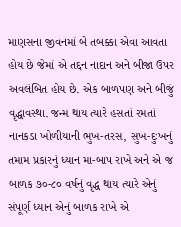માણસના જીવનમાં બે તબક્કા એવા આવતા હોય છે જેમાં એ તદ્દન નાદાન અને બીજા ઉપર અવલંબિત હોય છે. એક બાળપણ અને બીજું વૃદ્ધાવસ્થા. જન્મ થાય ત્યારે હસતાં રમતાં નાનકડા ખોળીયાની ભુખ-તરસ, સુખ-દુઃખનું તમામ પ્રકારનું ધ્યાન મા-બાપ રાખે અને એ જ બાળક ૭૦-૮૦ વર્ષનું વૃદ્ધ થાય ત્યારે એનું સંપૂર્ણ ધ્યાન એનું બાળક રાખે એ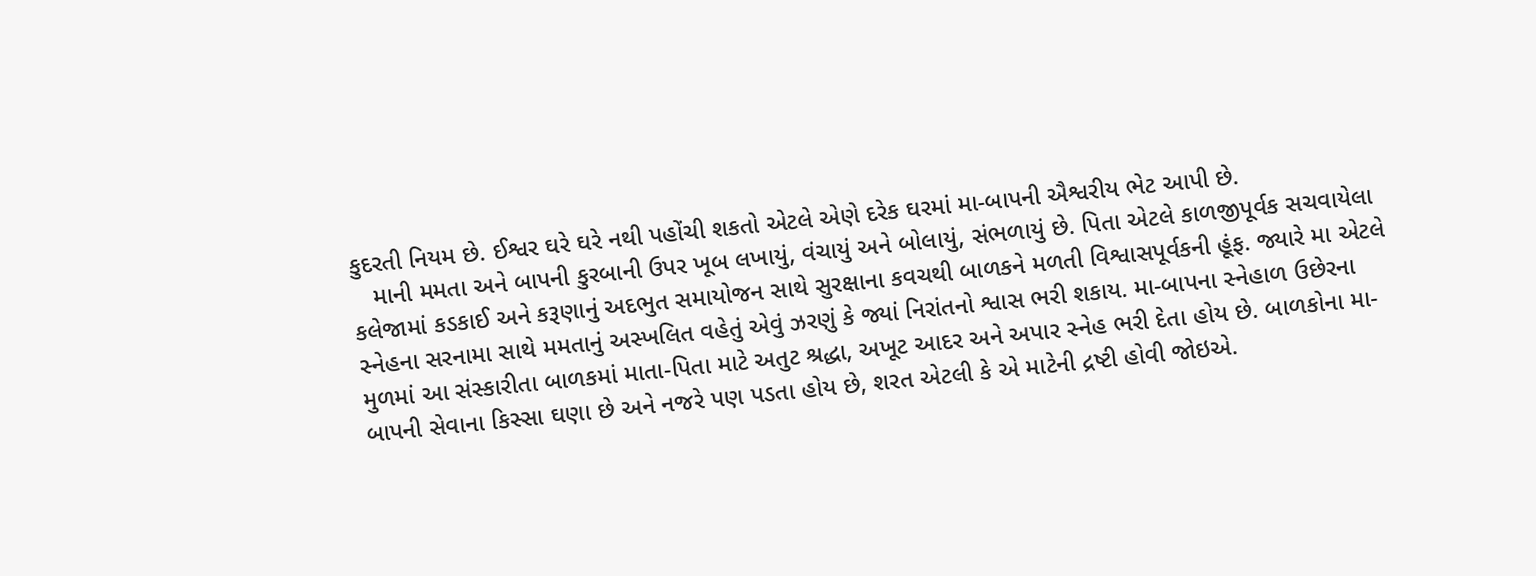કુદરતી નિયમ છે. ઈશ્વર ઘરે ઘરે નથી પહોંચી શકતો એટલે એણે દરેક ઘરમાં મા-બાપની ઐશ્વરીય ભેટ આપી છે.
   માની મમતા અને બાપની કુરબાની ઉપર ખૂબ લખાયું, વંચાયું અને બોલાયું, સંભળાયું છે. પિતા એટલે કાળજીપૂર્વક સચવાયેલા કલેજામાં કડકાઈ અને કરૂણાનું અદભુત સમાયોજન સાથે સુરક્ષાના કવચથી બાળકને મળતી વિશ્વાસપૂર્વકની હૂંફ. જ્યારે મા એટલે સ્નેહના સરનામા સાથે મમતાનું અસ્ખલિત વહેતું એવું ઝરણું કે જ્યાં નિરાંતનો શ્વાસ ભરી શકાય. મા-બાપના સ્નેહાળ ઉછેરના મુળમાં આ સંસ્કારીતા બાળકમાં માતા-પિતા માટે અતુટ શ્રદ્ધા, અખૂટ આદર અને અપાર સ્નેહ ભરી દેતા હોય છે. બાળકોના મા-બાપની સેવાના કિસ્સા ઘણા છે અને નજરે પણ પડતા હોય છે, શરત એટલી કે એ માટેની દ્રષ્ટી હોવી જોઇએ.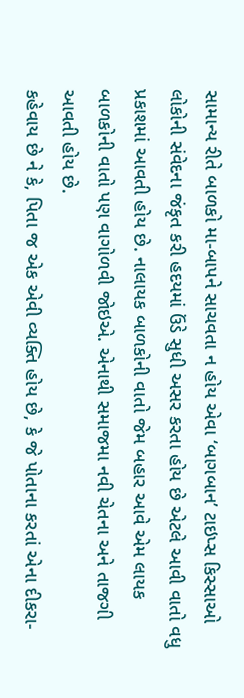સામાન્ય રીતે બાળકો મા-બાપને સાચવતા ન હોય એવા ‘બાગબાન’ ટાઇપ્સ કિસ્સાઓ લોકોની સંવેદના જંકૃત કરી હદયમાં ઉંડે સુધી અસર કરતા હોય છે એટલે આવી વાતો વધુ પ્રકાશમાં આવતી હોય છે. નાલાયક બાળકોની વાતો જેમ બહાર આવે એમ લાયક બાળકોની વાતો પણ વાગોળવી જોઇએ. એનાથી સમાજમા નવી ચેતના અને તાજગી આવતી હોય છે.
કહેવાય છે ને કે, પિતા જ એક એવી વ્યક્તિ હોય છે, કે જે પોતાના કરતાં એના દીકરા-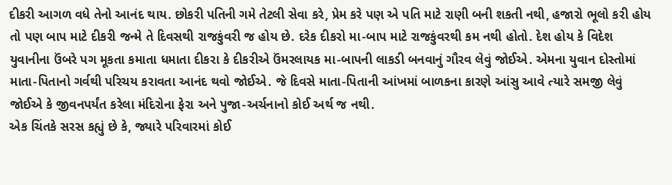દીકરી આગળ વધે તેનો આનંદ થાય. છોકરી પતિની ગમે તેટલી સેવા કરે, પ્રેમ કરે પણ એ પતિ માટે રાણી બની શકતી નથી, હજારો ભૂલો કરી હોય તો પણ બાપ માટે દીકરી જન્મે તે દિવસથી રાજકુંવરી જ હોય છે. દરેક દીકરો મા-બાપ માટે રાજકુંવરથી કમ નથી હોતો. દેશ હોય કે વિદેશ યુવાનીના ઉંબરે પગ મૂકતા કમાતા ધમાતા દીકરા કે દીકરીએ ઉંમરલાયક મા-બાપની લાકડી બનવાનું ગૌરવ લેવું જોઈએ. એમના યુવાન દોસ્તોમાં માતા-પિતાનો ગર્વથી પરિચય કરાવતા આનંદ થવો જોઈએ. જે દિવસે માતા-પિતાની આંખમાં બાળકના કારણે આંસુ આવે ત્યારે સમજી લેવું જોઈએ કે જીવનપર્યંત કરેલા મંદિરોના ફેરા અને પુજા-અર્ચનાનો કોઈ અર્થ જ નથી.
એક ચિંતકે સરસ કહ્યું છે કે, જ્યારે પરિવારમાં કોઈ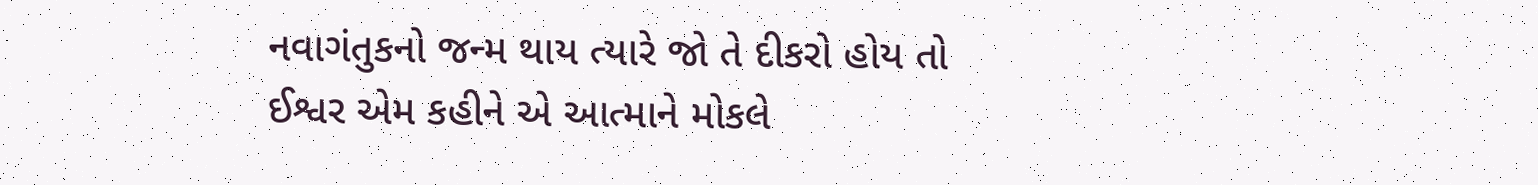નવાગંતુકનો જન્મ થાય ત્યારે જો તે દીકરો હોય તો ઈશ્વર એમ કહીને એ આત્માને મોકલે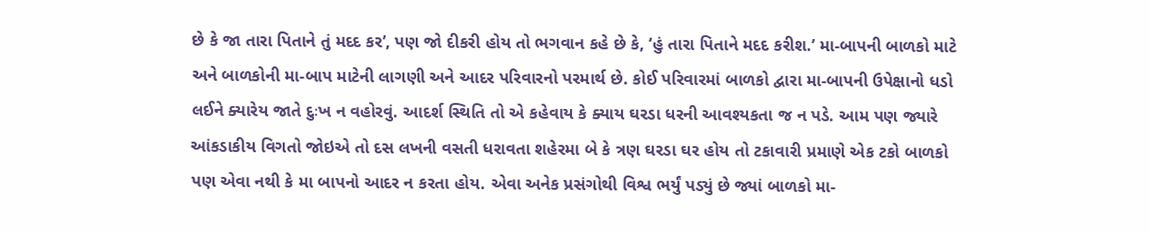છે કે જા તારા પિતાને તું મદદ કર’, પણ જો દીકરી હોય તો ભગવાન કહે છે કે, ‘હું તારા પિતાને મદદ કરીશ.’ મા-બાપની બાળકો માટે અને બાળકોની મા-બાપ માટેની લાગણી અને આદર પરિવારનો પરમાર્થ છે. કોઈ પરિવારમાં બાળકો દ્વારા મા-બાપની ઉપેક્ષાનો ધડો લઈને ક્યારેય જાતે દુઃખ ન વહોરવું. આદર્શ સ્થિતિ તો એ કહેવાય કે ક્યાય ઘરડા ધરની આવશ્યકતા જ ન પડે. આમ પણ જ્યારે આંકડાકીય વિગતો જોઇએ તો દસ લખની વસતી ધરાવતા શહેરમા બે કે ત્રણ ઘરડા ઘર હોય તો ટકાવારી પ્રમાણે એક ટકો બાળકો પણ એવા નથી કે મા બાપનો આદર ન કરતા હોય. એવા અનેક પ્રસંગોથી વિશ્વ ભર્યું પડ્યું છે જ્યાં બાળકો મા-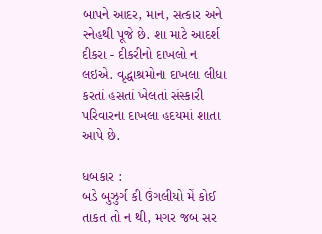બાપને આદર, માન, સત્કાર અને સ્નેહથી પૂજે છે. શા માટે આદર્શ દીકરા - દીકરીનો દાખલો ન લઇએ. વૃદ્ધાશ્રમોના દાખલા લીધા કરતાં હસતાં ખેલતાં સંસ્કારી પરિવારના દાખલા હદયમાં શાતા આપે છે.

ધબકાર :
બડે બુઝુર્ગ કી ઉંગલીયો મેં કોઈ તાકત તો ન થી, મગર જબ સર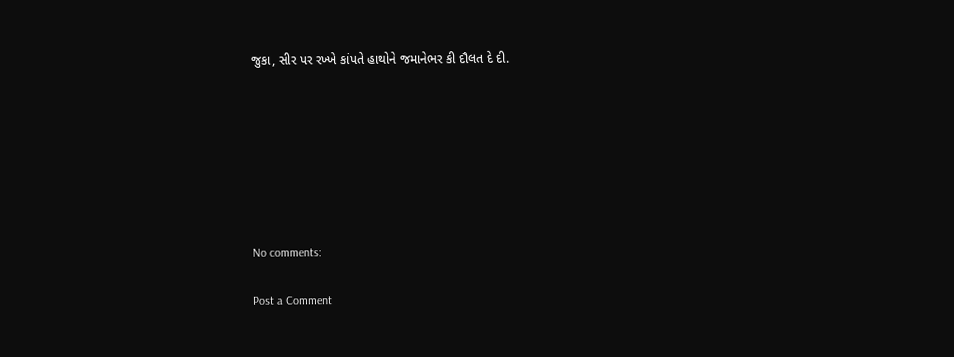જુકા, સીર પર રખ્ખે કાંપતે હાથોને જમાનેભર કી દૌલત દે દી.







No comments:

Post a Comment